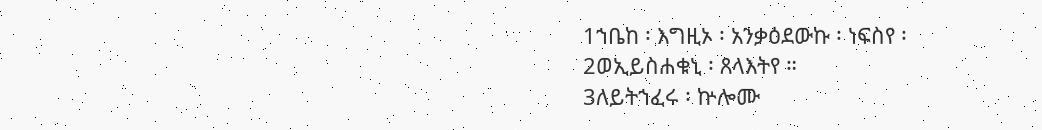1ኀቤከ ፡ እግዚኦ ፡ አንቃዕደውኩ ፡ ነፍስየ ፡
2ወኢይስሐቁኒ ፡ ጸላእትየ ።
3ለይትኀፈሩ ፡ ኵሎሙ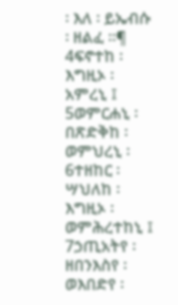፡ እለ ፡ ይኤብሱ ፡ ዘልፈ ።¶
4ፍኖተከ ፡ እግዚኦ ፡ አምረኒ ፤
5ወምርሐኒ ፡ በጽድቅከ ፡ ወምህረኒ ፡
6ተዘከር ፡ ሣህለከ ፡ እግዚኦ ፡ ወምሕረተከኒ ፤
7ኃጢአትየ ፡ ዘበንእስየ ፡ ወእበድየ ፡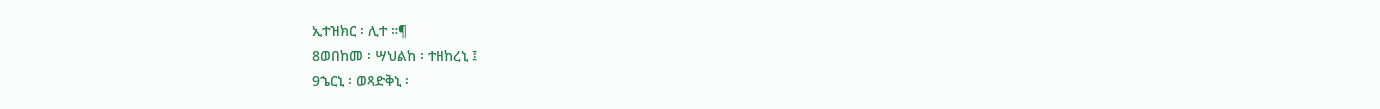ኢተዝክር ፡ ሊተ ።¶
8ወበከመ ፡ ሣህልከ ፡ ተዘከረኒ ፤
9ኄርኒ ፡ ወጻድቅኒ ፡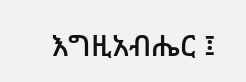እግዚአብሔር ፤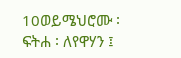10ወይሜህሮሙ ፡ ፍትሐ ፡ ለየዋሃን ፤